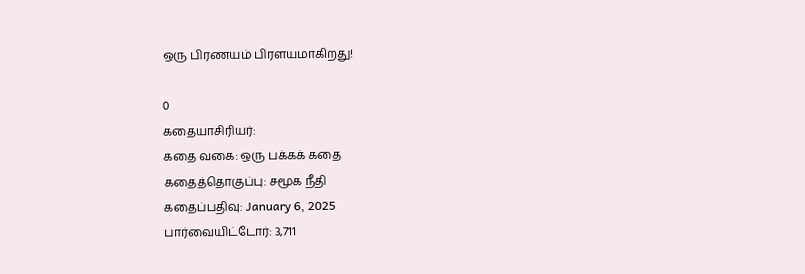ஒரு பிரணயம் பிரளயமாகிறது!

0
கதையாசிரியர்:
கதை வகை: ஒரு பக்கக் கதை
கதைத்தொகுப்பு: சமூக நீதி
கதைப்பதிவு: January 6, 2025
பார்வையிட்டோர்: 3,711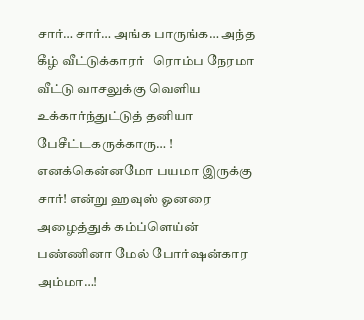சார்… சார்… அங்க பாருங்க… அந்த கீழ் வீட்டுக்காரர்   ரொம்ப நேரமா வீட்டு வாசலுக்கு வெளிய உக்கார்ந்துட்டுத் தனியா பேசீட்டகருக்காரு… ! எனக்கென்னமோ பயமா இருக்கு சார்! என்று ஹவுஸ் ஓனரை அழைத்துக் கம்ப்ளெய்ன் பண்ணினா மேல் போர்ஷன்கார அம்மா…!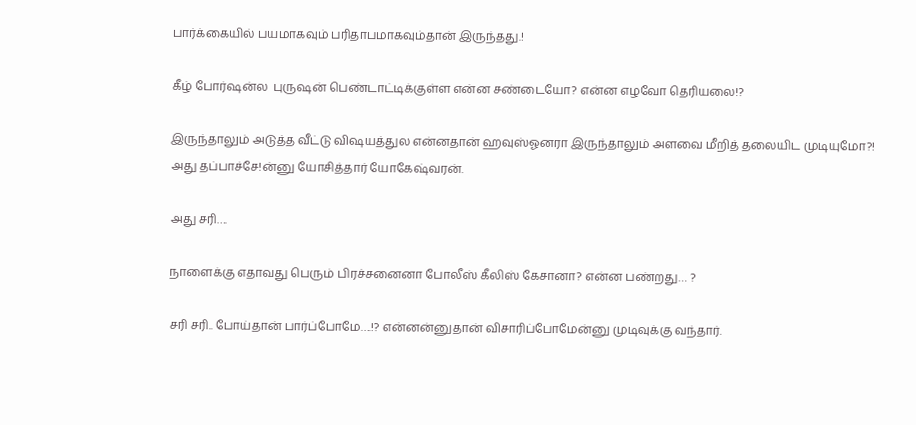பார்க்கையில் பயமாகவும் பரிதாபமாகவும்தான் இருந்தது.!

கீழ் போர்ஷன்ல  புருஷன் பெண்டாட்டிக்குள்ள என்ன சண்டையோ? என்ன எழவோ தெரியலை!?

இருந்தாலும் அடுத்த வீட்டு விஷயத்துல என்னதான் ஹவுஸ்ஓனரா இருந்தாலும் அளவை மீறித் தலையிட முடியுமோ?! அது தப்பாச்சே!ன்னு யோசித்தார் யோகேஷ்வரன்.

அது சரி….

நாளைக்கு எதாவது பெரும் பிரச்சனைனா போலீஸ் கீலிஸ் கேசானா? என்ன பண்றது… ?

சரி சரி.. போய்தான் பார்ப்போமே….!? என்னன்னுதான் விசாரிப்போமேன்னு முடிவுக்கு வந்தார்.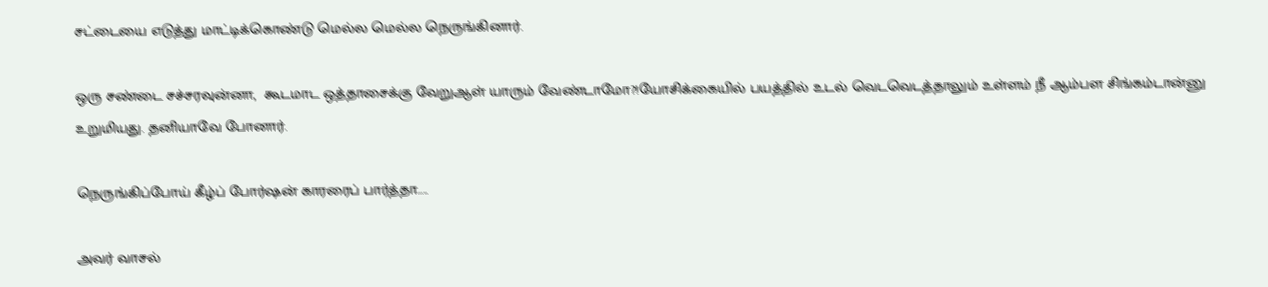சட்டையை எடுத்து மாட்டிக்கொண்டு மெல்ல மெல்ல நெருங்கினார்.

ஒரு சண்டை சச்சரவுன்னா,  கூடமாட ஒத்தாசைக்கு வேறுஆள் யாரும் வேண்டாமோ?!யோசிக்கையில் பயத்தில் உடல் வெடவெடத்தாலும் உள்ளம் நீ ஆம்பள சிங்கம்டான்னு உறுமியது. தனியாவே போனார்.

நெருங்கிப்போய் கீழ்ப் போர்ஷன் காரரைப் பார்த்தா…..

அவர் வாசல்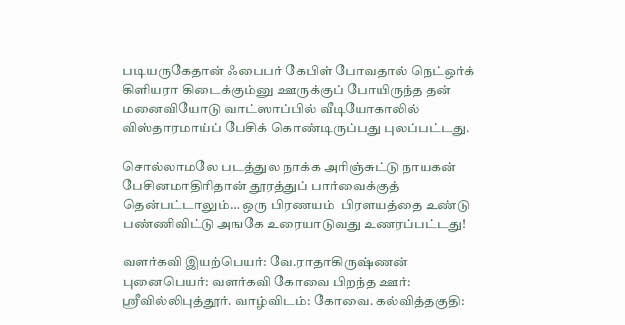படியருகேதான் ஃபைபர் கேபிள் போவதால் நெட்ஒர்க் கிளியரா கிடைக்கும்னு ஊருக்குப் போயிருந்த தன் மனைவியோடு வாட்ஸாப்பில் வீடியோகாலில் விஸ்தாரமாய்ப் பேசிக் கொண்டிருப்பது புலப்பட்டது.

சொல்லாமலே படத்துல நாக்க அரிஞ்சுட்டு நாயகன் பேசினமாதிரிதான் தூரத்துப் பார்வைக்குத் தென்பட்டாலும்… ஒரு பிரணயம்  பிரளயத்தை உண்டு பண்ணிவிட்டு அஙகே உரையாடுவது உணரப்பட்டது!

வளர்கவி இயற்பெயர்: வே.ராதாகிருஷ்ணன் புனைபெயர்: வளர்கவி கோவை பிறந்த ஊர்: ஸ்ரீவில்லிபுத்தூர். வாழ்விடம்: கோவை. கல்வித்தகுதி: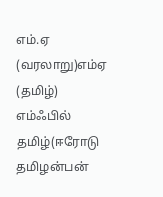எம்.ஏ (வரலாறு)எம்ஏ (தமிழ்) எம்ஃபில் தமிழ்(ஈரோடு தமிழன்பன்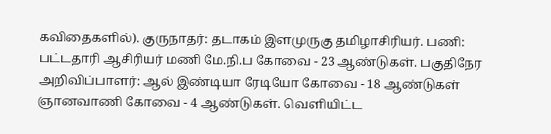கவிதைகளில்). குருநாதர்: தடாகம் இளமுருகு தமிழாசிரியர். பணி: பட்டதாரி ஆசிரியர் மணி மே.நி.ப கோவை - 23 ஆண்டுகள். பகுதிநேர அறிவிப்பாளர்: ஆல் இண்டியா ரேடியோ கோவை - 18 ஆண்டுகள் ஞானவாணி கோவை - 4 ஆண்டுகள். வெளியிட்ட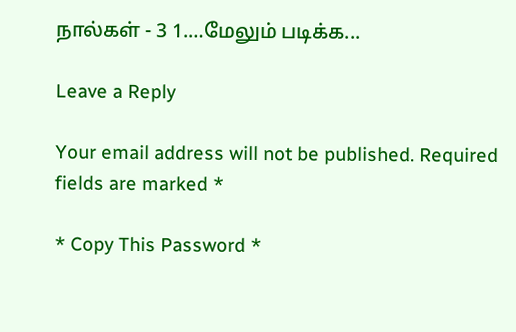நால்கள் - 3 1.…மேலும் படிக்க...

Leave a Reply

Your email address will not be published. Required fields are marked *

* Copy This Password *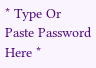* Type Or Paste Password Here *